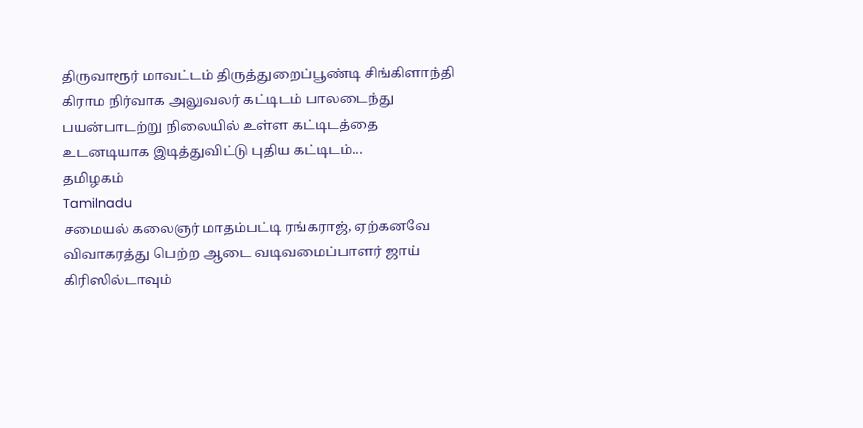திருவாரூர் மாவட்டம் திருத்துறைப்பூண்டி சிங்கிளாந்தி கிராம நிர்வாக அலுவலர் கட்டிடம் பாலடைந்து பயன்பாடற்று நிலையில் உள்ள கட்டிடத்தை உடனடியாக இடித்துவிட்டு புதிய கட்டிடம்...
தமிழகம்
Tamilnadu
சமையல் கலைஞர் மாதம்பட்டி ரங்கராஜ், ஏற்கனவே விவாகரத்து பெற்ற ஆடை வடிவமைப்பாளர் ஜாய் கிரிஸில்டாவும்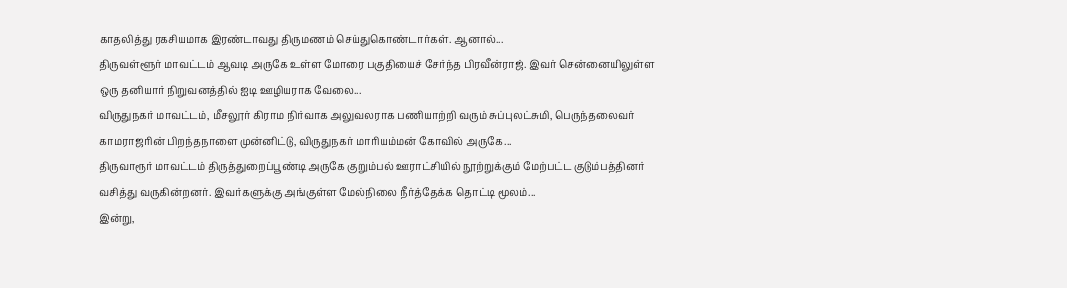காதலித்து ரகசியமாக இரண்டாவது திருமணம் செய்துகொண்டார்கள். ஆனால்...
திருவள்ளூர் மாவட்டம் ஆவடி அருகே உள்ள மோரை பகுதியைச் சேர்ந்த பிரவீன்ராஜ். இவர் சென்னையிலுள்ள ஒரு தனியார் நிறுவனத்தில் ஐடி ஊழியராக வேலை...
விருதுநகர் மாவட்டம், மீசலூர் கிராம நிர்வாக அலுவலராக பணியாற்றி வரும் சுப்புலட்சுமி, பெருந்தலைவர் காமராஜரின் பிறந்தநாளை முன்னிட்டு, விருதுநகர் மாரியம்மன் கோவில் அருகே...
திருவாரூர் மாவட்டம் திருத்துறைப்பூண்டி அருகே குறும்பல் ஊராட்சியில் நூற்றுக்கும் மேற்பட்ட குடும்பத்தினர் வசித்து வருகின்றனர். இவர்களுக்கு அங்குள்ள மேல்நிலை நீர்த்தேக்க தொட்டி மூலம்...
இன்று,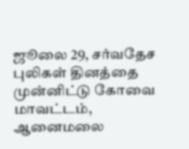ஜூலை 29, சர்வதேச புலிகள் தினத்தை முன்னிட்டு கோவை மாவட்டம், ஆனைமலை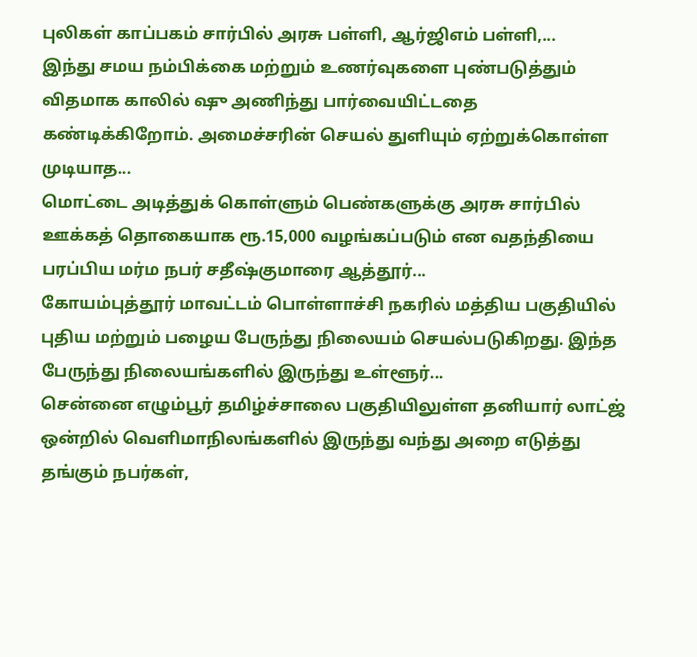புலிகள் காப்பகம் சார்பில் அரசு பள்ளி, ஆர்ஜிஎம் பள்ளி,...
இந்து சமய நம்பிக்கை மற்றும் உணர்வுகளை புண்படுத்தும் விதமாக காலில் ஷு அணிந்து பார்வையிட்டதை கண்டிக்கிறோம். அமைச்சரின் செயல் துளியும் ஏற்றுக்கொள்ள முடியாத...
மொட்டை அடித்துக் கொள்ளும் பெண்களுக்கு அரசு சார்பில் ஊக்கத் தொகையாக ரூ.15,000 வழங்கப்படும் என வதந்தியை பரப்பிய மர்ம நபர் சதீஷ்குமாரை ஆத்தூர்...
கோயம்புத்தூர் மாவட்டம் பொள்ளாச்சி நகரில் மத்திய பகுதியில் புதிய மற்றும் பழைய பேருந்து நிலையம் செயல்படுகிறது. இந்த பேருந்து நிலையங்களில் இருந்து உள்ளூர்...
சென்னை எழும்பூர் தமிழ்ச்சாலை பகுதியிலுள்ள தனியார் லாட்ஜ் ஒன்றில் வெளிமாநிலங்களில் இருந்து வந்து அறை எடுத்து தங்கும் நபர்கள்,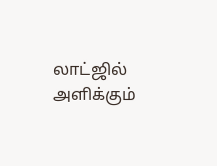லாட்ஜில் அளிக்கும்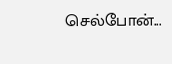செல்போன்...